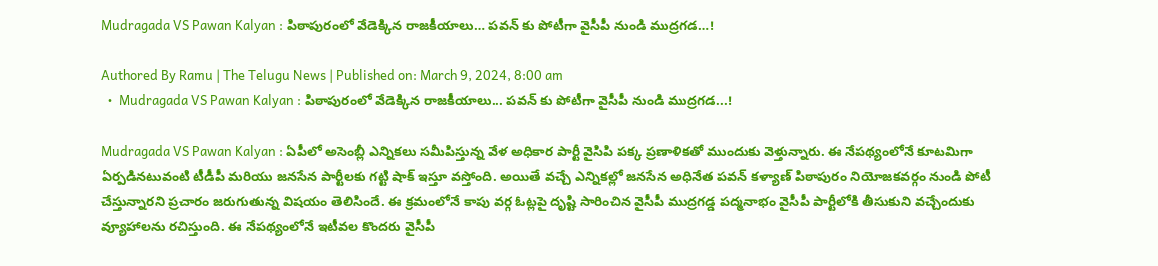Mudragada VS Pawan Kalyan : పిఠాపురంలో వేడెక్కిన రాజకీయాలు… పవన్ కు పోటీగా వైసీపీ నుండి ముద్రగడ…!

Authored By Ramu | The Telugu News | Published on: March 9, 2024, 8:00 am
  •  Mudragada VS Pawan Kalyan : పిఠాపురంలో వేడెక్కిన రాజకీయాలు... పవన్ కు పోటీగా వైసీపీ నుండి ముద్రగడ...!

Mudragada VS Pawan Kalyan : ఏపీలో అసెంబ్లీ ఎన్నికలు సమీపిస్తున్న వేళ అధికార పార్టీ వైసిపి పక్క ప్రణాళికతో ముందుకు వెళ్తున్నారు. ఈ నేపథ్యంలోనే కూటమిగా ఏర్పడినటువంటి టీడీపీ మరియు జనసేన పార్టీలకు గట్టి షాక్ ఇస్తూ వస్తోంది. అయితే వచ్చే ఎన్నికల్లో జనసేన అధినేత పవన్ కళ్యాణ్ పిఠాపురం నియోజకవర్గం నుండి పోటీ చేస్తున్నారని ప్రచారం జరుగుతున్న విషయం తెలిసిందే. ఈ క్రమంలోనే కాపు వర్గ ఓట్లపై దృష్టి సారించిన వైసీపీ ముద్రగడ్డ పద్మనాభం వైసీపీ పార్టీలోకి తీసుకుని వచ్చేందుకు వ్యూహాలను రచిస్తుంది. ఈ నేపథ్యంలోనే ఇటీవల కొందరు వైసీపీ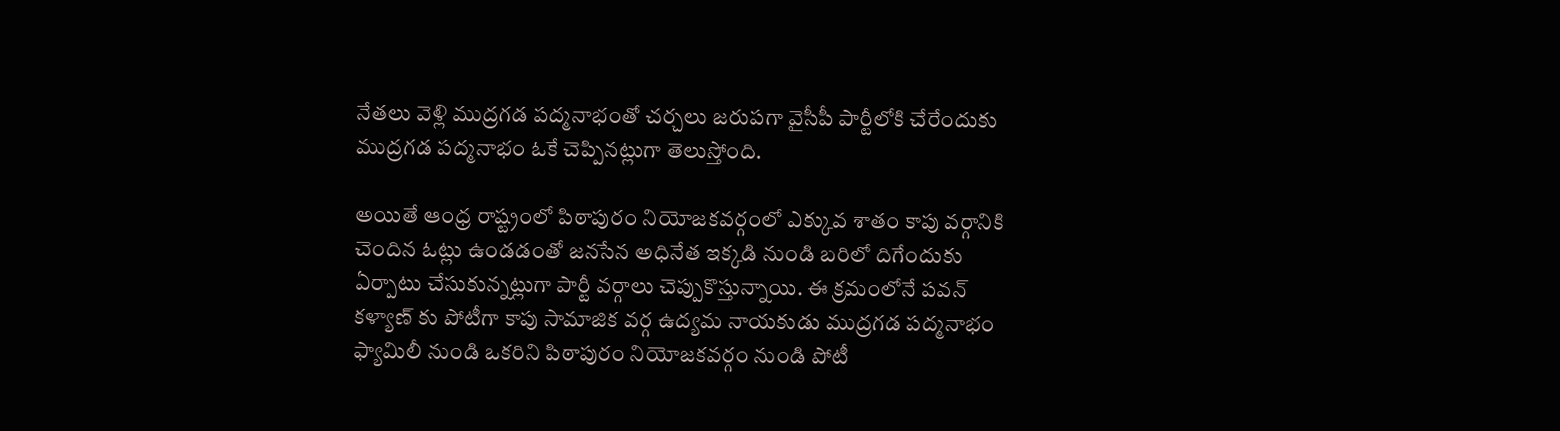నేతలు వెళ్లి ముద్రగడ పద్మనాభంతో చర్చలు జరుపగా వైసీపీ పార్టీలోకి చేరేందుకు ముద్రగడ పద్మనాభం ఓకే చెప్పినట్లుగా తెలుస్తోంది.

అయితే ఆంధ్ర రాష్ట్రంలో పిఠాపురం నియోజకవర్గంలో ఎక్కువ శాతం కాపు వర్గానికి చెందిన ఓట్లు ఉండడంతో జనసేన అధినేత ఇక్కడి నుండి బరిలో దిగేందుకు ఏర్పాటు చేసుకున్నట్లుగా పార్టీ వర్గాలు చెప్పుకొస్తున్నాయి. ఈ క్రమంలోనే పవన్ కళ్యాణ్ కు పోటీగా కాపు సామాజిక వర్గ ఉద్యమ నాయకుడు ముద్రగడ పద్మనాభం ఫ్యామిలీ నుండి ఒకరిని పిఠాపురం నియోజకవర్గం నుండి పోటీ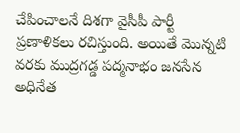చేపించాలనే దిశగా వైసీపీ పార్టీ ప్రణాళికలు రచిస్తుంది. అయితే మొన్నటి వరకు ముద్రగడ్డ పద్మనాభం జనసేన అధినేత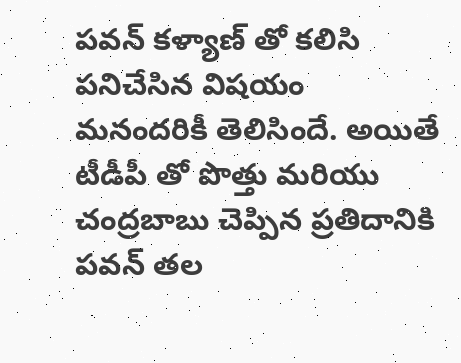పవన్ కళ్యాణ్ తో కలిసి పనిచేసిన విషయం మనందరికీ తెలిసిందే. అయితే టీడీపీ తో పొత్తు మరియు చంద్రబాబు చెప్పిన ప్రతిదానికి పవన్ తల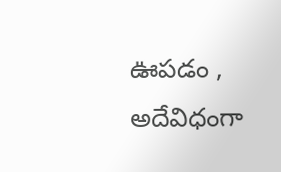ఊపడం , అదేవిధంగా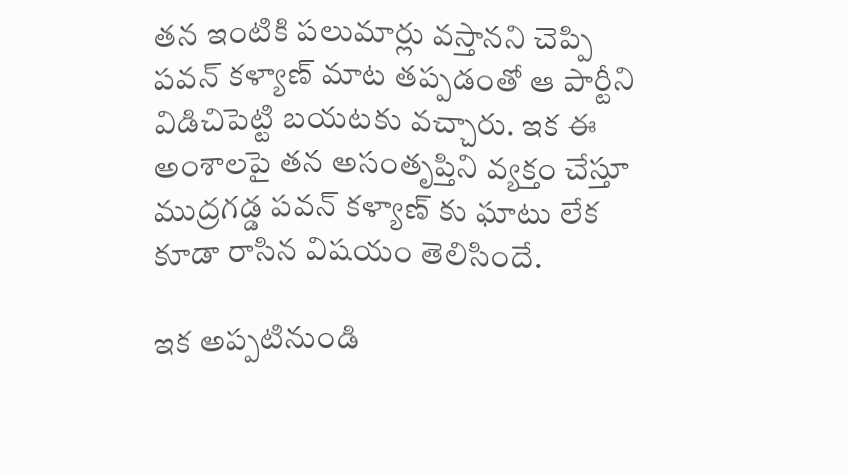తన ఇంటికి పలుమార్లు వస్తానని చెప్పి పవన్ కళ్యాణ్ మాట తప్పడంతో ఆ పార్టీని విడిచిపెట్టి బయటకు వచ్చారు. ఇక ఈ అంశాలపై తన అసంతృప్తిని వ్యక్తం చేస్తూ ముద్రగడ్డ పవన్ కళ్యాణ్ కు ఘాటు లేక కూడా రాసిన విషయం తెలిసిందే.

ఇక అప్పటినుండి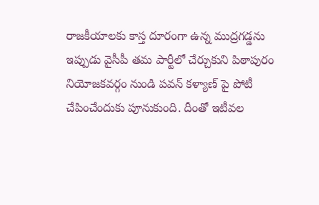రాజకీయాలకు కాస్త దూరంగా ఉన్న ముద్రగడ్డను ఇప్పుడు వైసీపీ తమ పార్టీలో చేర్చుకుని పిఠాపురం నియోజకవర్గం నుండి పవన్ కళ్యాణ్ పై పోటీ చేపించేందుకు పూనుకుంది. దీంతో ఇటీవల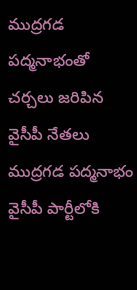ముద్రగడ పద్మనాభంతో చర్చలు జరిపిన వైసీపీ నేతలు ముద్రగడ పద్మనాభం వైసీపీ పార్టీలోకి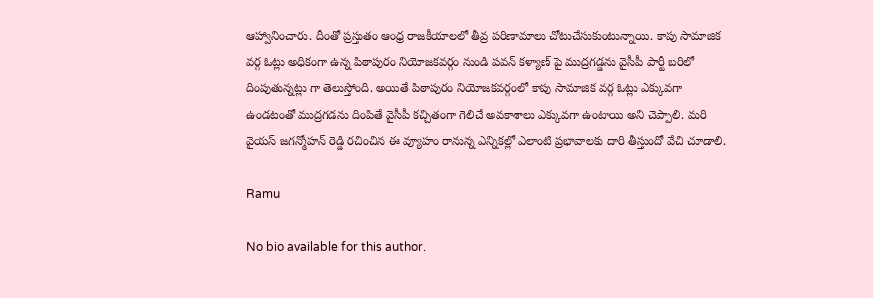ఆహ్వానించారు. దీంతో ప్రస్తుతం ఆంధ్ర రాజకీయాలలో తీవ్ర పరిణామాలు చోటుచేసుకుంటున్నాయి. కాపు సామాజిక వర్గ ఓట్లు అధికంగా ఉన్న పిఠాపురం నియోజకవర్గం నుండి పవన్ కళ్యాణ్ పై ముద్రగడ్డను వైసీపీ పార్టీ బరిలో దింపుతున్నట్లు గా తెలుస్తోంది. అయితే పిఠాపురం నియోజకవర్గంలో కాపు సామాజిక వర్గ ఓట్లు ఎక్కువగా ఉండటంతో ముద్రగడను దింపితే వైసీపీ కచ్చితంగా గెలిచే అవకాశాలు ఎక్కువగా ఉంటాయి అని చెప్పాలి. మరి వైయస్ జగన్మోహన్ రెడ్డి రచించిన ఈ వ్యూహం రానున్న ఎన్నికల్లో ఎలాంటి ప్రభావాలకు దారి తీస్తుందో వేచి చూడాలి.

Ramu

No bio available for this author.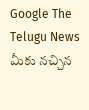Google The Telugu News మీకు నచ్చిన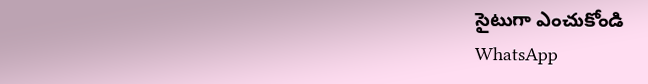సైటుగా ఎంచుకోండి
WhatsApp